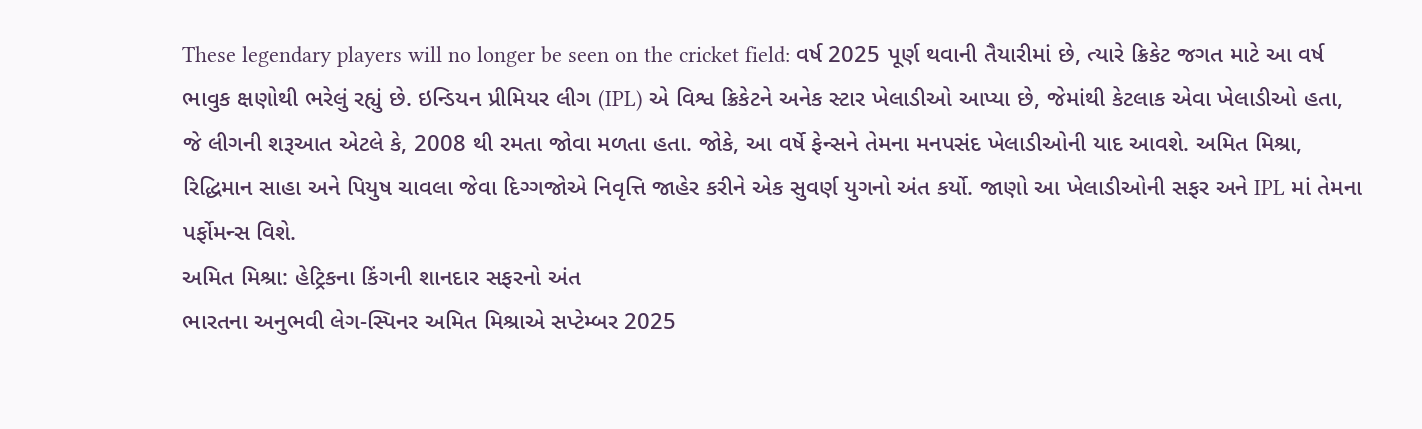These legendary players will no longer be seen on the cricket field: વર્ષ 2025 પૂર્ણ થવાની તૈયારીમાં છે, ત્યારે ક્રિકેટ જગત માટે આ વર્ષ ભાવુક ક્ષણોથી ભરેલું રહ્યું છે. ઇન્ડિયન પ્રીમિયર લીગ (IPL) એ વિશ્વ ક્રિકેટને અનેક સ્ટાર ખેલાડીઓ આપ્યા છે, જેમાંથી કેટલાક એવા ખેલાડીઓ હતા, જે લીગની શરૂઆત એટલે કે, 2008 થી રમતા જોવા મળતા હતા. જોકે, આ વર્ષે ફેન્સને તેમના મનપસંદ ખેલાડીઓની યાદ આવશે. અમિત મિશ્રા, રિદ્ધિમાન સાહા અને પિયુષ ચાવલા જેવા દિગ્ગજોએ નિવૃત્તિ જાહેર કરીને એક સુવર્ણ યુગનો અંત કર્યો. જાણો આ ખેલાડીઓની સફર અને IPL માં તેમના પર્ફોમન્સ વિશે.
અમિત મિશ્રા: હેટ્રિકના કિંગની શાનદાર સફરનો અંત
ભારતના અનુભવી લેગ-સ્પિનર અમિત મિશ્રાએ સપ્ટેમ્બર 2025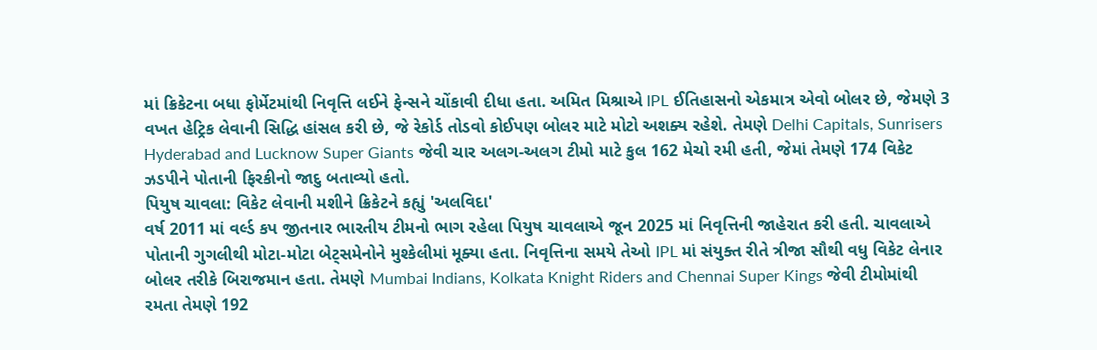માં ક્રિકેટના બધા ફોર્મેટમાંથી નિવૃત્તિ લઈને ફેન્સને ચોંકાવી દીધા હતા. અમિત મિશ્રાએ IPL ઈતિહાસનો એકમાત્ર એવો બોલર છે, જેમણે 3 વખત હેટ્રિક લેવાની સિદ્ધિ હાંસલ કરી છે, જે રેકોર્ડ તોડવો કોઈપણ બોલર માટે મોટો અશક્ય રહેશે. તેમણે Delhi Capitals, Sunrisers Hyderabad and Lucknow Super Giants જેવી ચાર અલગ-અલગ ટીમો માટે કુલ 162 મેચો રમી હતી, જેમાં તેમણે 174 વિકેટ ઝડપીને પોતાની ફિરકીનો જાદુ બતાવ્યો હતો.
પિયુષ ચાવલા: વિકેટ લેવાની મશીને ક્રિકેટને કહ્યું 'અલવિદા'
વર્ષ 2011 માં વર્લ્ડ કપ જીતનાર ભારતીય ટીમનો ભાગ રહેલા પિયુષ ચાવલાએ જૂન 2025 માં નિવૃત્તિની જાહેરાત કરી હતી. ચાવલાએ પોતાની ગુગલીથી મોટા-મોટા બેટ્સમેનોને મુશ્કેલીમાં મૂક્યા હતા. નિવૃત્તિના સમયે તેઓ IPL માં સંયુક્ત રીતે ત્રીજા સૌથી વધુ વિકેટ લેનાર બોલર તરીકે બિરાજમાન હતા. તેમણે Mumbai Indians, Kolkata Knight Riders and Chennai Super Kings જેવી ટીમોમાંથી રમતા તેમણે 192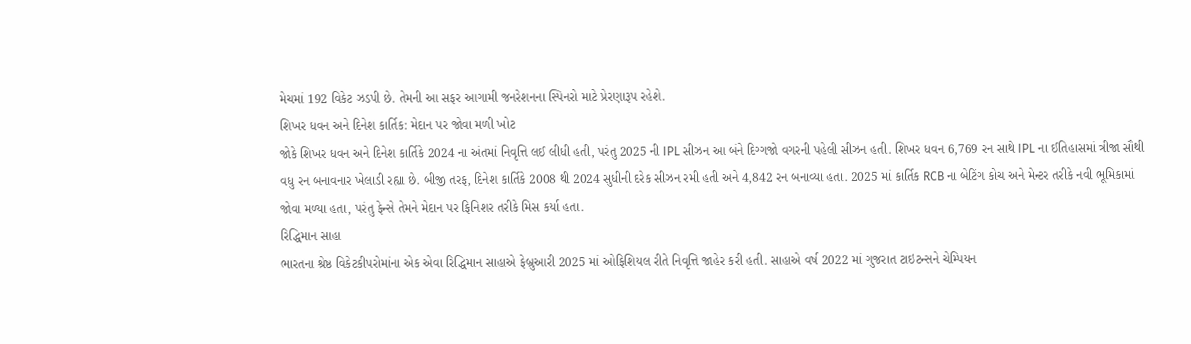મેચમાં 192 વિકેટ ઝડપી છે. તેમની આ સફર આગામી જનરેશનના સ્પિનરો માટે પ્રેરણારૂપ રહેશે.
શિખર ધવન અને દિનેશ કાર્તિક: મેદાન પર જોવા મળી ખોટ
જોકે શિખર ધવન અને દિનેશ કાર્તિકે 2024 ના અંતમાં નિવૃત્તિ લઈ લીધી હતી, પરંતુ 2025 ની IPL સીઝન આ બંને દિગ્ગજો વગરની પહેલી સીઝન હતી. શિખર ધવન 6,769 રન સાથે IPL ના ઈતિહાસમાં ત્રીજા સૌથી વધુ રન બનાવનાર ખેલાડી રહ્યા છે. બીજી તરફ, દિનેશ કાર્તિકે 2008 થી 2024 સુધીની દરેક સીઝન રમી હતી અને 4,842 રન બનાવ્યા હતા. 2025 માં કાર્તિક RCB ના બેટિંગ કોચ અને મેન્ટર તરીકે નવી ભૂમિકામાં જોવા મળ્યા હતા, પરંતુ ફેન્સે તેમને મેદાન પર ફિનિશર તરીકે મિસ કર્યા હતા.
રિદ્ધિમાન સાહા
ભારતના શ્રેષ્ઠ વિકેટકીપરોમાંના એક એવા રિદ્ધિમાન સાહાએ ફેબ્રુઆરી 2025 માં ઓફિશિયલ રીતે નિવૃત્તિ જાહેર કરી હતી. સાહાએ વર્ષ 2022 માં ગુજરાત ટાઇટન્સને ચેમ્પિયન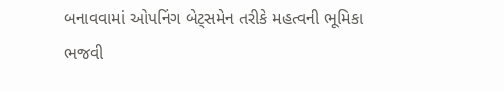બનાવવામાં ઓપનિંગ બેટ્સમેન તરીકે મહત્વની ભૂમિકા ભજવી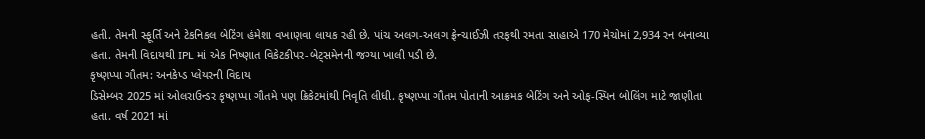હતી. તેમની સ્ફૂર્તિ અને ટેકનિકલ બેટિંગ હંમેશા વખાણવા લાયક રહી છે. પાંચ અલગ-અલગ ફ્રેન્ચાઈઝી તરફથી રમતા સાહાએ 170 મેચોમાં 2,934 રન બનાવ્યા હતા. તેમની વિદાયથી IPL માં એક નિષ્ણાત વિકેટકીપર-બેટ્સમેનની જગ્યા ખાલી પડી છે.
કૃષ્ણપ્પા ગૌતમ: અનકેપ્ડ પ્લેયરની વિદાય
ડિસેમ્બર 2025 માં ઓલરાઉન્ડર કૃષ્ણપ્પા ગૌતમે પણ ક્રિકેટમાંથી નિવૃતિ લીધી. કૃષ્ણપ્પા ગૌતમ પોતાની આક્રમક બેટિંગ અને ઓફ-સ્પિન બોલિંગ માટે જાણીતા હતા. વર્ષ 2021 માં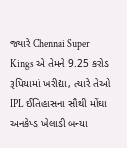જ્યારે Chennai Super Kings એ તેમને 9.25 કરોડ રૂપિયામાં ખરીદ્યા, ત્યારે તેઓ IPL ઈતિહાસના સૌથી મોંઘા અનકેપ્ડ ખેલાડી બન્યા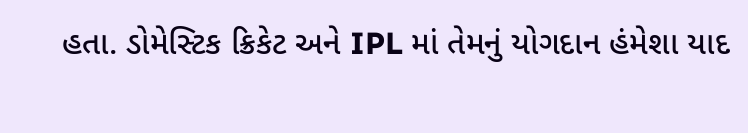હતા. ડોમેસ્ટિક ક્રિકેટ અને IPL માં તેમનું યોગદાન હંમેશા યાદ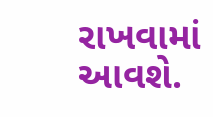રાખવામાં આવશે.